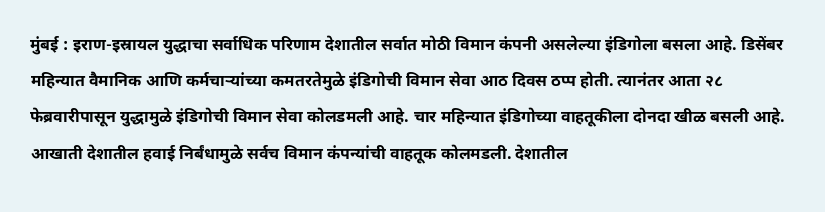मुंबई : इराण-इस्रायल युद्धाचा सर्वाधिक परिणाम देशातील सर्वात मोठी विमान कंपनी असलेल्या इंडिगोला बसला आहे. डिसेंबर महिन्यात वैमानिक आणि कर्मचाऱ्यांच्या कमतरतेमुळे इंडिगोची विमान सेवा आठ दिवस ठप्प होती. त्यानंतर आता २८ फेब्रवारीपासून युद्धामुळे इंडिगोची विमान सेवा कोलडमली आहे. चार महिन्यात इंडिगोच्या वाहतूकीला दोनदा खीळ बसली आहे.
आखाती देशातील हवाई निर्बंधामुळे सर्वच विमान कंपन्यांची वाहतूक कोलमडली. देशातील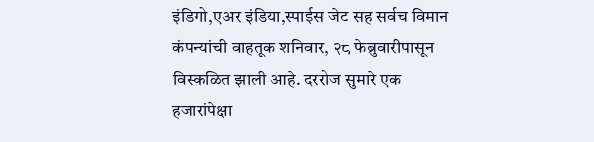इंडिगो,एअर इंडिया,स्पाईस जेट सह सर्वच विमान कंपन्यांची वाहतूक शनिवार, २८ फेब्रुवारीपासून विस्कळित झाली आहे. दररोज सुमारे एक हजारांपेक्षा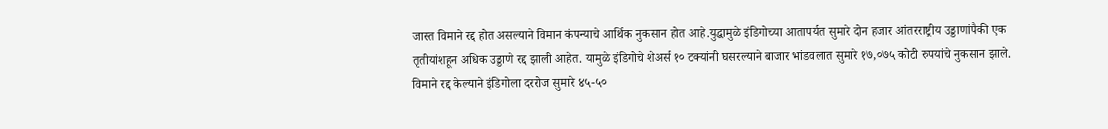जास्त विमाने रद्द होत असल्याने विमान कंपन्याचे आर्थिक नुकसान होत आहे.युद्धामुळे इंडिगोच्या आतापर्यत सुमारे दोन हजार आंतरराष्ट्रीय उड्डाणांपैकी एक तृतीयांशहून अधिक उड्डाणे रद्द झाली आहेत. यामुळे इंडिगोचे शेअर्स १० टक्यांनी घसरल्याने बाजार भांडवलात सुमारे १७,०७५ कोटी रुपयांचे नुकसान झाले. विमाने रद्द केल्याने इंडिगोला दररोज सुमारे ४५-५०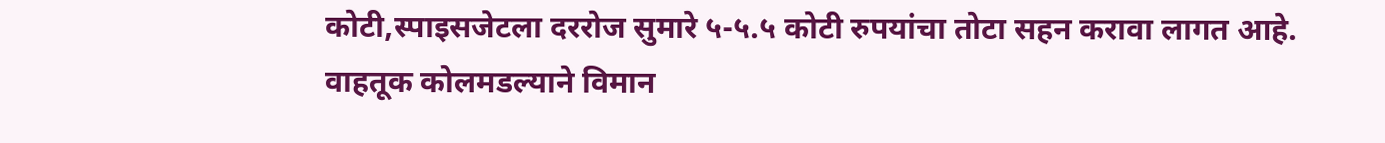कोटी,स्पाइसजेटला दररोज सुमारे ५-५.५ कोटी रुपयांचा तोटा सहन करावा लागत आहे.
वाहतूक कोलमडल्याने विमान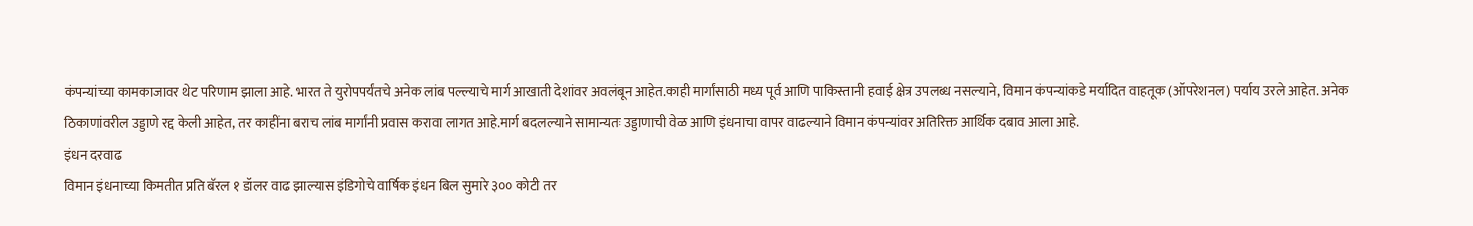कंपन्यांच्या कामकाजावर थेट परिणाम झाला आहे. भारत ते युरोपपर्यंतचे अनेक लांब पल्ल्याचे मार्ग आखाती देशांवर अवलंबून आहेत.काही मार्गांसाठी मध्य पूर्व आणि पाकिस्तानी हवाई क्षेत्र उपलब्ध नसल्याने, विमान कंपन्यांकडे मर्यादित वाहतूक (ऑपरेशनल) पर्याय उरले आहेत. अनेक ठिकाणांवरील उड्डाणे रद्द केली आहेत, तर काहींना बराच लांब मार्गांनी प्रवास करावा लागत आहे.मार्ग बदलल्याने सामान्यतः उड्डाणाची वेळ आणि इंधनाचा वापर वाढल्याने विमान कंपन्यांवर अतिरिक्त आर्थिक दबाव आला आहे.
इंधन दरवाढ
विमान इंधनाच्या किमतीत प्रति बॅरल १ डॉलर वाढ झाल्यास इंडिगोचे वार्षिक इंधन बिल सुमारे ३०० कोटी तर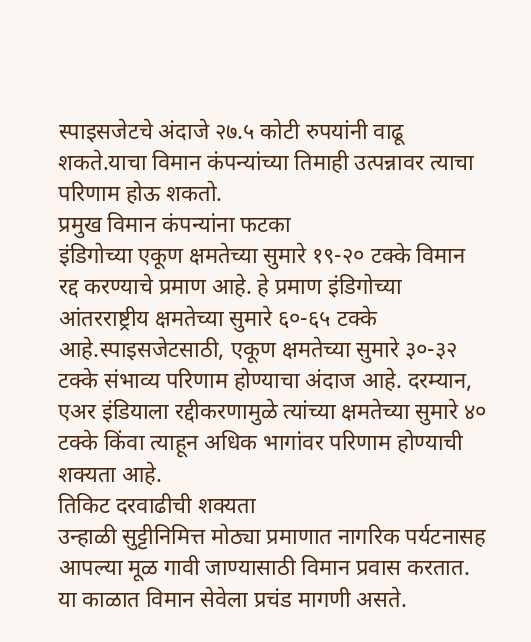स्पाइसजेटचे अंदाजे २७.५ कोटी रुपयांनी वाढू शकते.याचा विमान कंपन्यांच्या तिमाही उत्पन्नावर त्याचा परिणाम होऊ शकतो.
प्रमुख विमान कंपन्यांना फटका
इंडिगोच्या एकूण क्षमतेच्या सुमारे १९-२० टक्के विमान रद्द करण्याचे प्रमाण आहे. हे प्रमाण इंडिगोच्या आंतरराष्ट्रीय क्षमतेच्या सुमारे ६०-६५ टक्के आहे.स्पाइसजेटसाठी, एकूण क्षमतेच्या सुमारे ३०-३२ टक्के संभाव्य परिणाम होण्याचा अंदाज आहे. दरम्यान, एअर इंडियाला रद्दीकरणामुळे त्यांच्या क्षमतेच्या सुमारे ४० टक्के किंवा त्याहून अधिक भागांवर परिणाम होण्याची शक्यता आहे.
तिकिट दरवाढीची शक्यता
उन्हाळी सुट्टीनिमित्त मोठ्या प्रमाणात नागरिक पर्यटनासह आपल्या मूळ गावी जाण्यासाठी विमान प्रवास करतात. या काळात विमान सेवेला प्रचंड मागणी असते.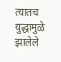त्यातच युद्धामुळे झालेले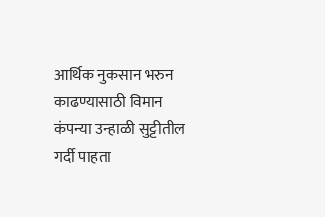आर्थिक नुकसान भरुन काढण्यासाठी विमान कंपन्या उन्हाळी सुट्टीतील गर्दी पाहता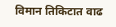विमान तिकिटात वाढ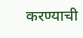करण्याची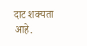दाट शक्यता आहे.